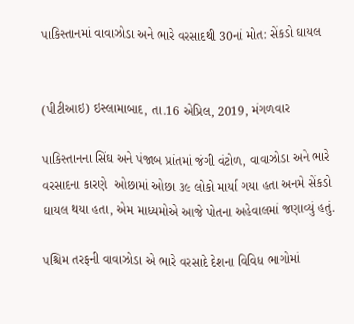પાકિસ્તાનમાં વાવાઝોડા અને ભારે વરસાદથી 30નાં મોત: સેંકડો ઘાયલ


(પીટીઆઇ) ઇસ્લામાબાદ, તા.16 એપ્રિલ, 2019, મંગળવાર

પાકિસ્તાનના સિંઘ અને પંજાબ પ્રાંતમાં જંગી વંટોળ, વાવાઝોડા અને ભારે વરસાદના કારણે  ઓછામાં ઓછા ૩૯ લોકો માર્યા ગયા હતા અનમે સેંકડો ઘાયલ થયા હતા, એમ માધ્યમોએ આજે પોતના અહેવાલમાં જણાવ્યું હતું.

પશ્ચિમ તરફની વાવાઝોડા એ ભારે વરસાદે દેશના વિવિધ ભાગોમાં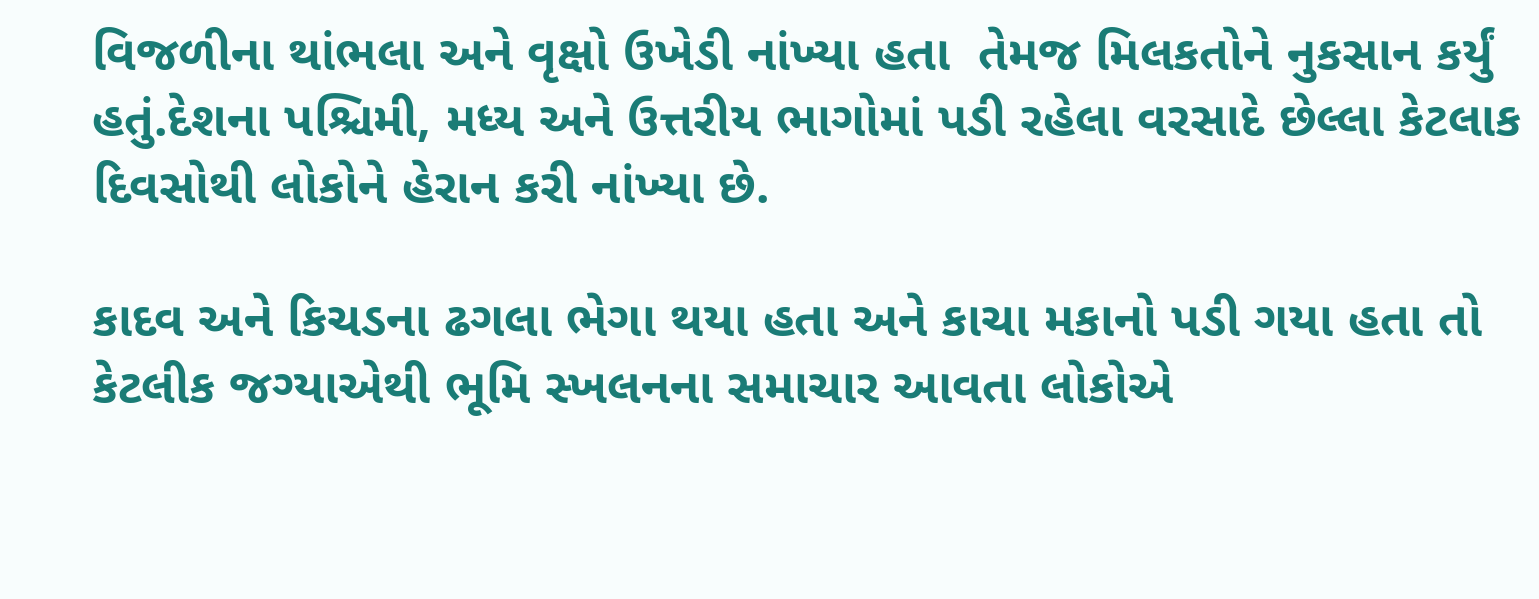વિજળીના થાંભલા અને વૃક્ષો ઉખેડી નાંખ્યા હતા  તેમજ મિલકતોને નુકસાન કર્યું હતું.દેશના પશ્ચિમી, મધ્ય અને ઉત્તરીય ભાગોમાં પડી રહેલા વરસાદે છેલ્લા કેટલાક દિવસોથી લોકોને હેરાન કરી નાંખ્યા છે.

કાદવ અને કિચડના ઢગલા ભેગા થયા હતા અને કાચા મકાનો પડી ગયા હતા તો કેટલીક જગ્યાએથી ભૂમિ સ્ખલનના સમાચાર આવતા લોકોએ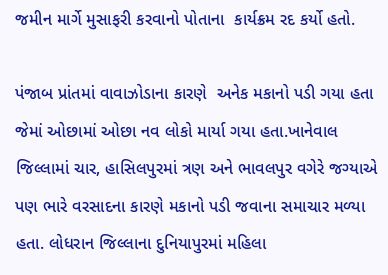જમીન માર્ગે મુસાફરી કરવાનો પોતાના  કાર્યક્રમ રદ કર્યો હતો.

પંજાબ પ્રાંતમાં વાવાઝોડાના કારણે  અનેક મકાનો પડી ગયા હતા જેમાં ઓછામાં ઓછા નવ લોકો માર્યા ગયા હતા.ખાનેવાલ જિલ્લામાં ચાર, હાસિલપુરમાં ત્રણ અને ભાવલપુર વગેરે જગ્યાએ પણ ભારે વરસાદના કારણે મકાનો પડી જવાના સમાચાર મળ્યા હતા. લોધરાન જિલ્લાના દુનિયાપુરમાં મહિલા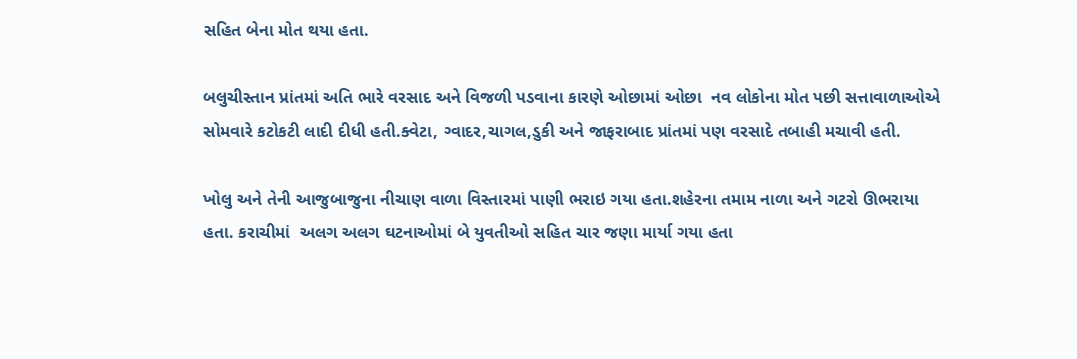સહિત બેના મોત થયા હતા.

બલુચીસ્તાન પ્રાંતમાં અતિ ભારે વરસાદ અને વિજળી પડવાના કારણે ઓછામાં ઓછા  નવ લોકોના મોત પછી સત્તાવાળાઓએ સોમવારે કટોકટી લાદી દીધી હતી.ક્વેટા, ગ્વાદર,ચાગલ,ડુકી અને જાફરાબાદ પ્રાંતમાં પણ વરસાદે તબાહી મચાવી હતી.

ખોલુ અને તેની આજુબાજુના નીચાણ વાળા વિસ્તારમાં પાણી ભરાઇ ગયા હતા.શહેરના તમામ નાળા અને ગટરો ઊભરાયા હતા. કરાચીમાં  અલગ અલગ ઘટનાઓમાં બે યુવતીઓ સહિત ચાર જણા માર્યા ગયા હતા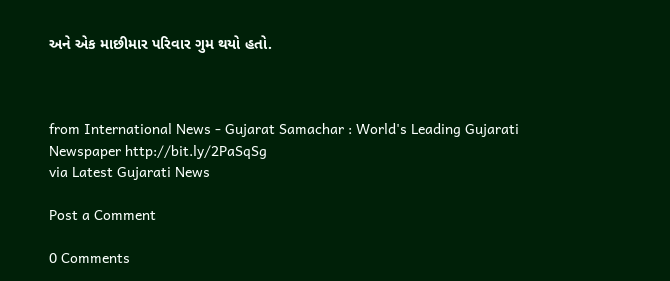અને એક માછીમાર પરિવાર ગુમ થયો હતો.



from International News - Gujarat Samachar : World's Leading Gujarati Newspaper http://bit.ly/2PaSqSg
via Latest Gujarati News

Post a Comment

0 Comments